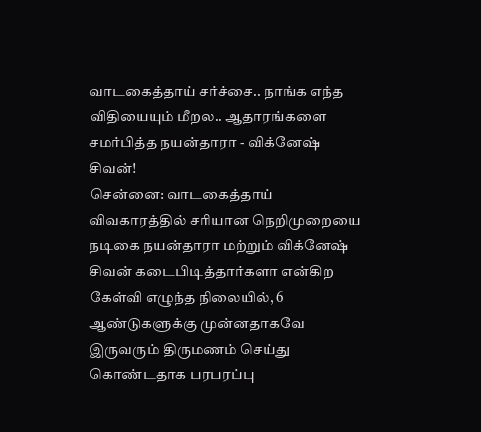வாடகைத்தாய் சர்ச்சை.. நாங்க எந்த விதியையும் மீறல.. ஆதாரங்களை சமர்பித்த நயன்தாரா - விக்னேஷ் சிவன்!
சென்னை: வாடகைத்தாய் விவகாரத்தில் சரியான நெறிமுறையை நடிகை நயன்தாரா மற்றும் விக்னேஷ் சிவன் கடைபிடித்தார்களா என்கிற கேள்வி எழுந்த நிலையில், 6 ஆண்டுகளுக்கு முன்னதாகவே இருவரும் திருமணம் செய்து கொண்டதாக பரபரப்பு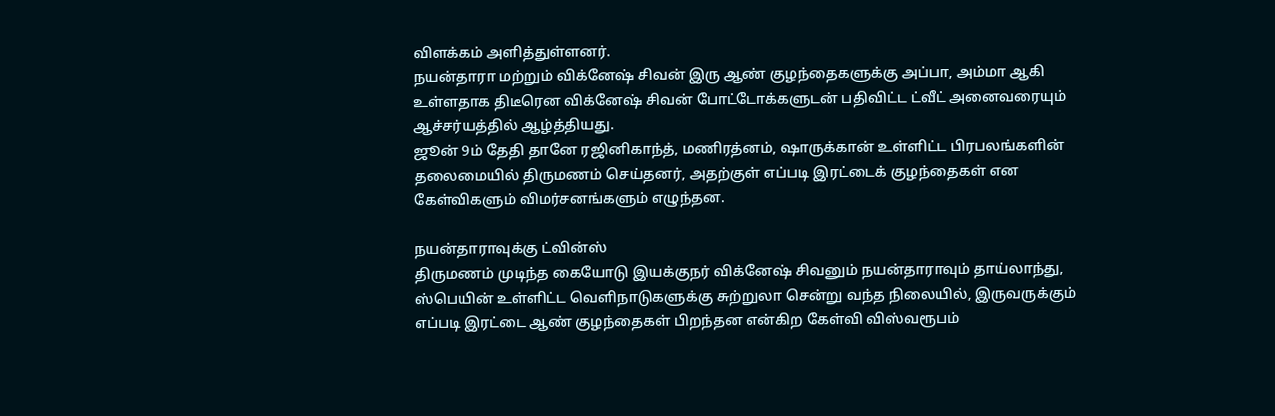விளக்கம் அளித்துள்ளனர்.
நயன்தாரா மற்றும் விக்னேஷ் சிவன் இரு ஆண் குழந்தைகளுக்கு அப்பா, அம்மா ஆகி உள்ளதாக திடீரென விக்னேஷ் சிவன் போட்டோக்களுடன் பதிவிட்ட ட்வீட் அனைவரையும் ஆச்சர்யத்தில் ஆழ்த்தியது.
ஜூன் 9ம் தேதி தானே ரஜினிகாந்த், மணிரத்னம், ஷாருக்கான் உள்ளிட்ட பிரபலங்களின் தலைமையில் திருமணம் செய்தனர், அதற்குள் எப்படி இரட்டைக் குழந்தைகள் என கேள்விகளும் விமர்சனங்களும் எழுந்தன.

நயன்தாராவுக்கு ட்வின்ஸ்
திருமணம் முடிந்த கையோடு இயக்குநர் விக்னேஷ் சிவனும் நயன்தாராவும் தாய்லாந்து, ஸ்பெயின் உள்ளிட்ட வெளிநாடுகளுக்கு சுற்றுலா சென்று வந்த நிலையில், இருவருக்கும் எப்படி இரட்டை ஆண் குழந்தைகள் பிறந்தன என்கிற கேள்வி விஸ்வரூபம்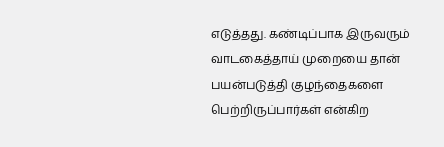எடுத்தது. கண்டிப்பாக இருவரும் வாடகைத்தாய் முறையை தான் பயன்படுத்தி குழந்தைகளை பெற்றிருப்பார்கள் என்கிற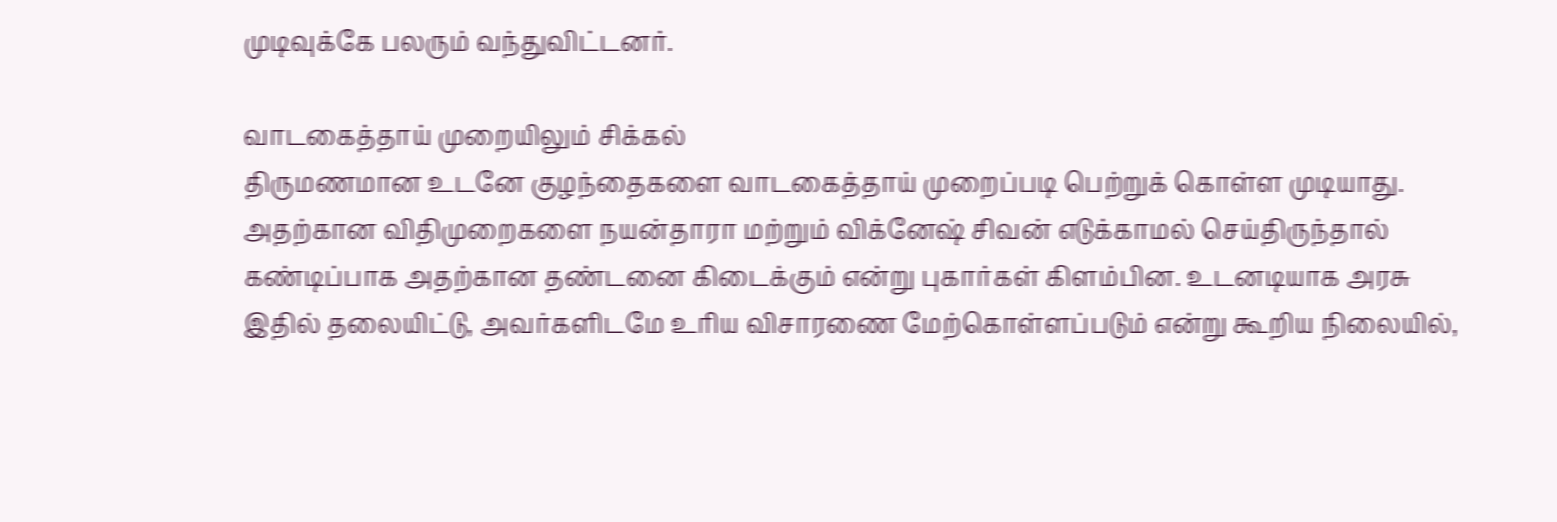முடிவுக்கே பலரும் வந்துவிட்டனர்.

வாடகைத்தாய் முறையிலும் சிக்கல்
திருமணமான உடனே குழந்தைகளை வாடகைத்தாய் முறைப்படி பெற்றுக் கொள்ள முடியாது. அதற்கான விதிமுறைகளை நயன்தாரா மற்றும் விக்னேஷ் சிவன் எடுக்காமல் செய்திருந்தால் கண்டிப்பாக அதற்கான தண்டனை கிடைக்கும் என்று புகார்கள் கிளம்பின. உடனடியாக அரசு இதில் தலையிட்டு, அவர்களிடமே உரிய விசாரணை மேற்கொள்ளப்படும் என்று கூறிய நிலையில்,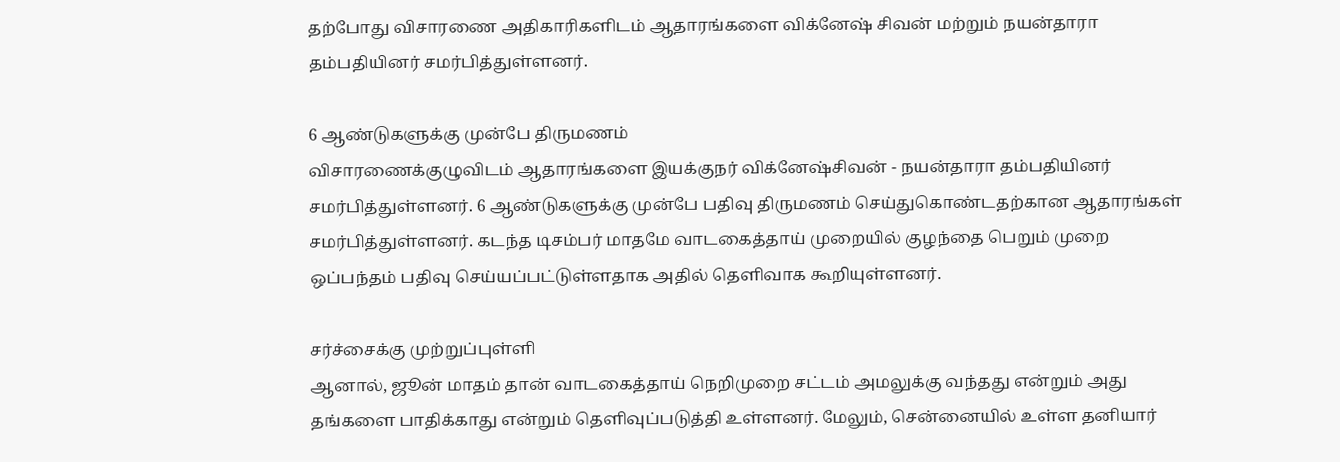தற்போது விசாரணை அதிகாரிகளிடம் ஆதாரங்களை விக்னேஷ் சிவன் மற்றும் நயன்தாரா தம்பதியினர் சமர்பித்துள்ளனர்.

6 ஆண்டுகளுக்கு முன்பே திருமணம்
விசாரணைக்குழுவிடம் ஆதாரங்களை இயக்குநர் விக்னேஷ்சிவன் - நயன்தாரா தம்பதியினர் சமர்பித்துள்ளனர். 6 ஆண்டுகளுக்கு முன்பே பதிவு திருமணம் செய்துகொண்டதற்கான ஆதாரங்கள் சமர்பித்துள்ளனர். கடந்த டிசம்பர் மாதமே வாடகைத்தாய் முறையில் குழந்தை பெறும் முறை ஒப்பந்தம் பதிவு செய்யப்பட்டுள்ளதாக அதில் தெளிவாக கூறியுள்ளனர்.

சர்ச்சைக்கு முற்றுப்புள்ளி
ஆனால், ஜூன் மாதம் தான் வாடகைத்தாய் நெறிமுறை சட்டம் அமலுக்கு வந்தது என்றும் அது தங்களை பாதிக்காது என்றும் தெளிவுப்படுத்தி உள்ளனர். மேலும், சென்னையில் உள்ள தனியார்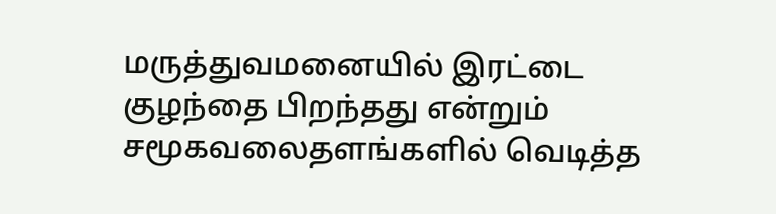மருத்துவமனையில் இரட்டை குழந்தை பிறந்தது என்றும்
சமூகவலைதளங்களில் வெடித்த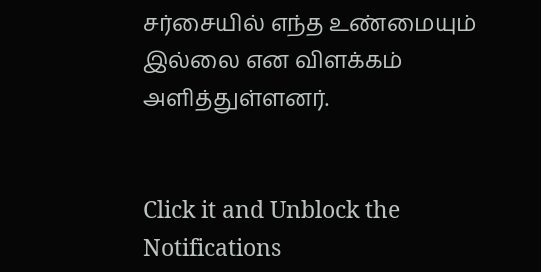சர்சையில் எந்த உண்மையும் இல்லை என விளக்கம் அளித்துள்ளனர்.


Click it and Unblock the Notifications